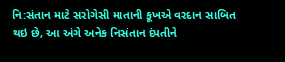નિ:સંતાન માટે સરોગેસી માતાની કૂખએ વરદાન સાબિત થઇ છે, આ અંગે અનેક નિસંતાન દંપતીને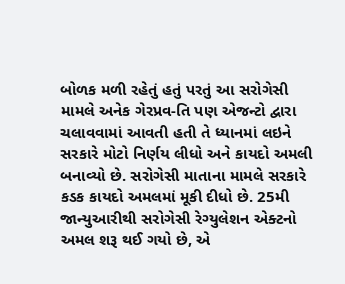બોળક મળી રહેતું હતું પરતું આ સરોગેસી મામલે અનેક ગેરપ્રવ-તિ પણ એજન્ટો દ્વારા ચલાવવામાં આવતી હતી તે ધ્યાનમાં લઇને સરકારે મોટો નિર્ણય લીધો અને કાયદો અમલી બનાવ્યો છે. સરોગેસી માતાના મામલે સરકારે કડક કાયદો અમલમાં મૂકી દીધો છે. 25મી જાન્યુઆરીથી સરોગેસી રેગ્યુલેશન એક્ટનો અમલ શરૂ થઈ ગયો છે, એ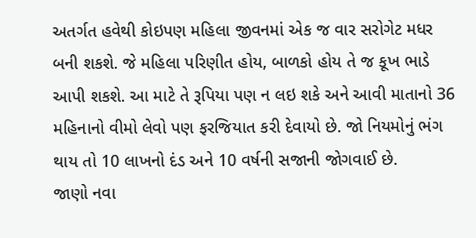અતર્ગત હવેથી કોઇપણ મહિલા જીવનમાં એક જ વાર સરોગેટ મધર બની શકશે. જે મહિલા પરિણીત હોય, બાળકો હોય તે જ કૂખ ભાડે આપી શકશે. આ માટે તે રૂપિયા પણ ન લઇ શકે અને આવી માતાનો 36 મહિનાનો વીમો લેવો પણ ફરજિયાત કરી દેવાયો છે. જો નિયમોનું ભંગ થાય તો 10 લાખનો દંડ અને 10 વર્ષની સજાની જોગવાઈ છે.
જાણો નવા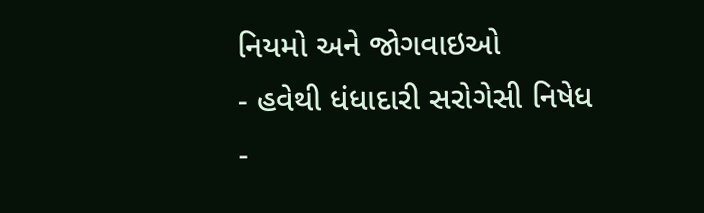નિયમો અને જોગવાઇઓ
- હવેથી ધંધાદારી સરોગેસી નિષેધ
-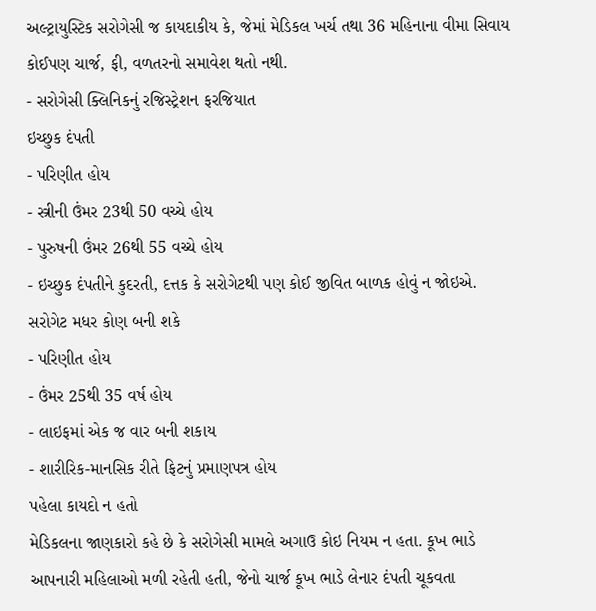અલ્ટ્રાયુસ્ટિક સરોગેસી જ કાયદાકીય કે, જેમાં મેડિકલ ખર્ચ તથા 36 મહિનાના વીમા સિવાય કોઈપણ ચાર્જ, ફી, વળતરનો સમાવેશ થતો નથી.
- સરોગેસી ક્લિનિકનું રજિસ્ટ્રેશન ફરજિયાત
ઇચ્છુક દંપતી
- પરિણીત હોય
- સ્ત્રીની ઉંમર 23થી 50 વચ્ચે હોય
- પુરુષની ઉંમર 26થી 55 વચ્ચે હોય
- ઇચ્છુક દંપતીને કુદરતી, દત્તક કે સરોગેટથી પણ કોઈ જીવિત બાળક હોવું ન જોઇએ.
સરોગેટ મધર કોણ બની શકે
- પરિણીત હોય
- ઉંમર 25થી 35 વર્ષ હોય
- લાઇફમાં એક જ વાર બની શકાય
- શારીરિક-માનસિક રીતે ફિટનું પ્રમાણપત્ર હોય
પહેલા કાયદો ન હતો
મેડિકલના જાણકારો કહે છે કે સરોગેસી મામલે અગાઉ કોઇ નિયમ ન હતા. કૂખ ભાડે આપનારી મહિલાઓ મળી રહેતી હતી, જેનો ચાર્જ કૂખ ભાડે લેનાર દંપતી ચૂકવતા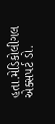હતા.મેડિકોલીગલ એક્સપર્ટ ડો.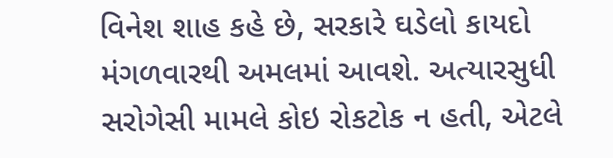વિનેશ શાહ કહે છે, સરકારે ઘડેલો કાયદો મંગળવારથી અમલમાં આવશે. અત્યારસુધી સરોગેસી મામલે કોઇ રોકટોક ન હતી, એટલે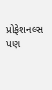પ્રોફેશનલ્સ પણ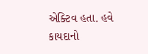એક્ટિવ હતા. હવે કાયદાનો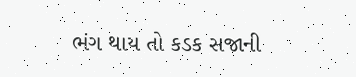ભંગ થાય તો કડક સજાની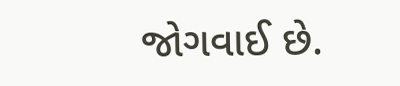જોગવાઈ છે.